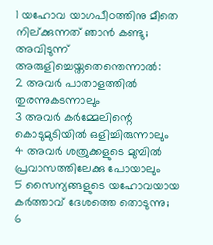1 യഹോവ യാഗപീഠത്തിനു മീതെ നില്ക്കുന്നത് ഞാൻ കണ്ടു; അവിടുന്ന് അരുളിച്ചെയ്തതെന്തെന്നാൽ:
2 അവർ പാതാളത്തിൽ തുരന്നുകടന്നാലും
3 അവർ കർമ്മേലിന്റെ കൊടുമുടിയിൽ ഒളിച്ചിരുന്നാലും
4 അവർ ശത്രുക്കളുടെ മുമ്പിൽ പ്രവാസത്തിലേക്കു പോയാലും
5 സൈന്യങ്ങളുടെ യഹോവയായ കർത്താവ് ദേശത്തെ തൊടുന്നു;
6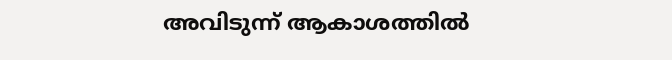അവിടുന്ന് ആകാശത്തിൽ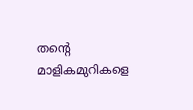തന്റെ മാളികമുറികളെ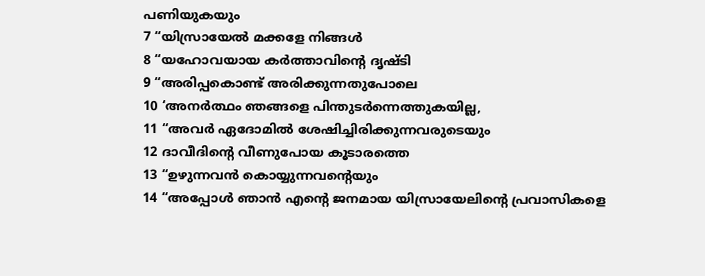പണിയുകയും
7 “യിസ്രായേൽ മക്കളേ നിങ്ങൾ
8 “യഹോവയായ കർത്താവിന്റെ ദൃഷ്ടി
9 “അരിപ്പകൊണ്ട് അരിക്കുന്നതുപോലെ
10 ‘അനർത്ഥം ഞങ്ങളെ പിന്തുടർന്നെത്തുകയില്ല,
11 “അവർ ഏദോമിൽ ശേഷിച്ചിരിക്കുന്നവരുടെയും
12 ദാവീദിന്റെ വീണുപോയ കൂടാരത്തെ
13 “ഉഴുന്നവൻ കൊയ്യുന്നവന്റെയും
14 “അപ്പോൾ ഞാൻ എന്റെ ജനമായ യിസ്രായേലിന്റെ പ്രവാസികളെ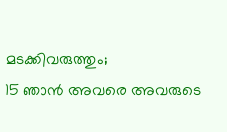മടക്കിവരുത്തും;
15 ഞാൻ അവരെ അവരുടെ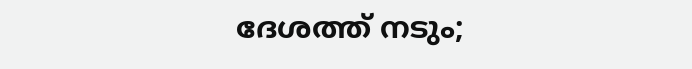ദേശത്ത് നടും;